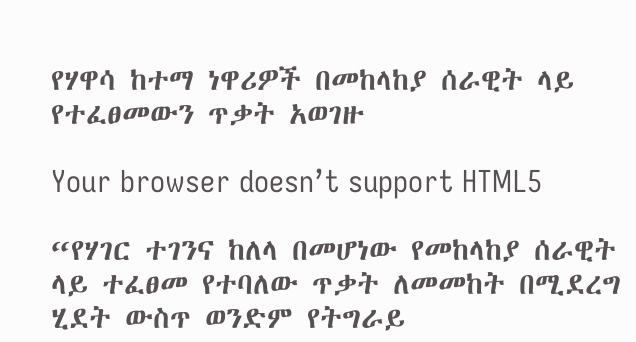የሃዋሳ ከተማ ነዋሪዎች በመከላከያ ሰራዊት ላይ የተፈፀመውን ጥቃት አወገዙ

Your browser doesn’t support HTML5

“የሃገር ተገንና ከለላ በመሆነው የመከላከያ ሰራዊት ላይ ተፈፀመ የተባለው ጥቃት ለመመከት በሚደረግ ሂደት ውስጥ ወንድም የትግራይ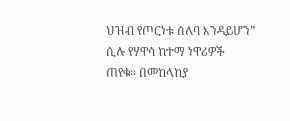ህዝብ የጦርነቱ ሰለባ እንዳይሆን” ሲሉ የሃዋሳ ከተማ ነዋሪዎች ጠየቁ። በመከላከያ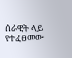ሰራዊት ላይ የተፈፀመው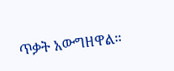ጥቃት አውግዘዋል።